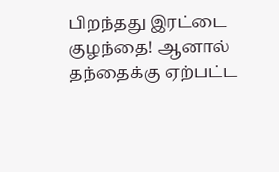பிறந்தது இரட்டை குழந்தை! ஆனால் தந்தைக்கு ஏற்பட்ட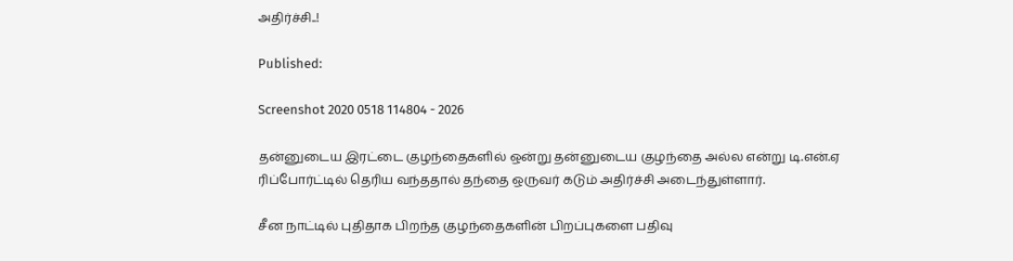அதிர்ச்சி‌..!

Published:

Screenshot 2020 0518 114804 - 2026

தன்னுடைய இரட்டை குழந்தைகளில் ஒன்று தன்னுடைய குழந்தை அல்ல என்று டி.என்.ஏ ரிப்போர்ட்டில் தெரிய வந்ததால் தந்தை ஒருவர் கடும் அதிர்ச்சி அடைந்துள்ளார்.

சீன நாட்டில் புதிதாக பிறந்த குழந்தைகளின் பிறப்புகளை பதிவு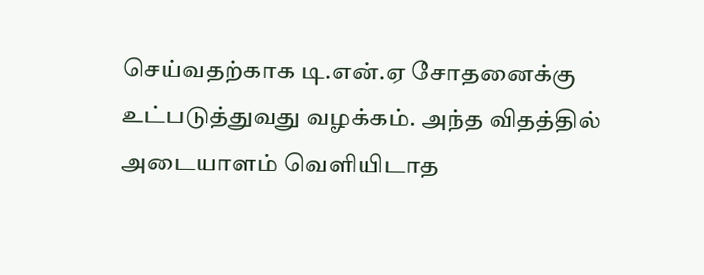செய்வதற்காக டி.என்.ஏ சோதனைக்கு உட்படுத்துவது வழக்கம். அந்த விதத்தில் அடையாளம் வெளியிடாத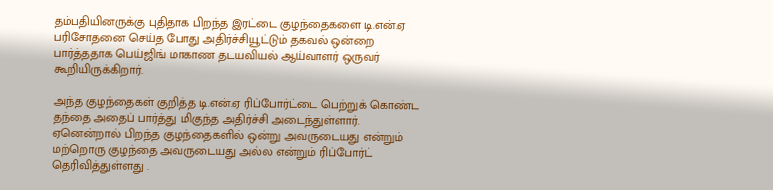தம்பதியினருக்கு புதிதாக பிறந்த இரட்டை குழந்தைகளை டி.என்.ஏ பரிசோதனை செய்த போது அதிர்ச்சியூட்டும் தகவல் ஒன்றை பார்த்ததாக பெய்ஜிங் மாகாண தடயவியல் ஆய்வாளர் ஒருவர் கூறியிருக்கிறார்.

அந்த குழந்தைகள் குறித்த டி.என்.ஏ ரிப்போர்ட்டை பெற்றுக் கொண்ட தந்தை அதைப் பார்த்து மிகுந்த அதிர்ச்சி அடைந்துள்ளார். ஏனென்றால் பிறந்த குழந்தைகளில் ஒன்று அவருடையது என்றும் மற்றொரு குழந்தை அவருடையது அல்ல என்றும் ரிப்போர்ட் தெரிவித்துள்ளது .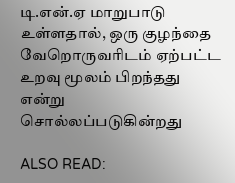டி.என்.ஏ மாறுபாடு உள்ளதால், ஒரு குழந்தை வேறொருவரிடம் ஏற்பட்ட உறவு மூலம் பிறந்தது என்று சொல்லப்படுகின்றது

ALSO READ: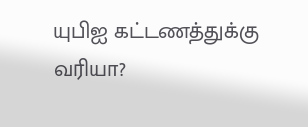யுபிஐ கட்டணத்துக்கு வரியா?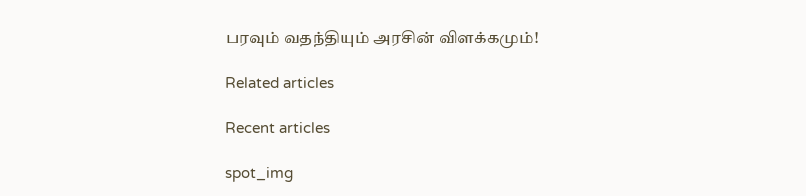பரவும் வதந்தியும் அரசின் விளக்கமும்!

Related articles

Recent articles

spot_img